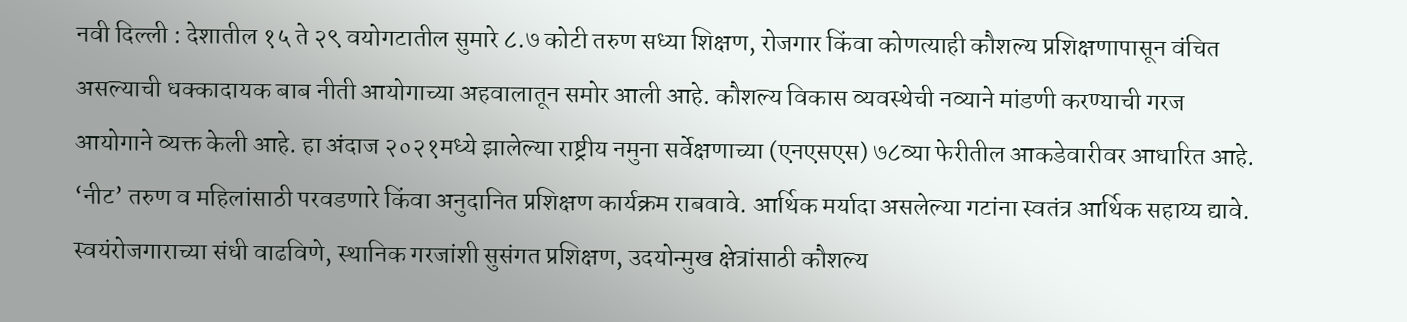नवी दिल्ली : देशातील १५ ते २९ वयोगटातील सुमारे ८.७ कोटी तरुण सध्या शिक्षण, रोजगार किंवा कोणत्याही कौशल्य प्रशिक्षणापासून वंचित असल्याची धक्कादायक बाब नीती आयोगाच्या अहवालातून समोर आली आहे. कौशल्य विकास व्यवस्थेची नव्याने मांडणी करण्याची गरज आयोगाने व्यक्त केली आहे. हा अंदाज २०२१मध्ये झालेल्या राष्ट्रीय नमुना सर्वेक्षणाच्या (एनएसएस) ७८व्या फेरीतील आकडेवारीवर आधारित आहे.
‘नीट’ तरुण व महिलांसाठी परवडणारे किंवा अनुदानित प्रशिक्षण कार्यक्रम राबवावे. आर्थिक मर्यादा असलेल्या गटांना स्वतंत्र आर्थिक सहाय्य द्यावे. स्वयंरोजगाराच्या संधी वाढविणे, स्थानिक गरजांशी सुसंगत प्रशिक्षण, उदयोन्मुख क्षेत्रांसाठी कौशल्य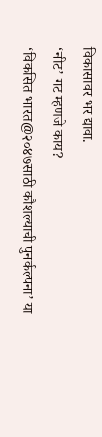विकासावर भर द्यावा.
‘नीट’ गट म्हणजे काय?
‘विकसित भारत@२०४७साठी कौशल्याची पुनर्कल्पना’ या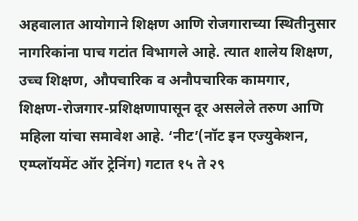अहवालात आयोगाने शिक्षण आणि रोजगाराच्या स्थितीनुसार नागरिकांना पाच गटांत विभागले आहे. त्यात शालेय शिक्षण, उच्च शिक्षण, औपचारिक व अनौपचारिक कामगार, शिक्षण-रोजगार-प्रशिक्षणापासून दूर असलेले तरुण आणि महिला यांचा समावेश आहे. ‘नीट’(नॉट इन एज्युकेशन, एम्प्लॉयमेंट ऑर ट्रेनिंग) गटात १५ ते २९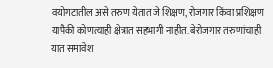वयोगटातील असे तरुण येतात जे शिक्षण, रोजगार किंवा प्रशिक्षण यापैकी कोणत्याही क्षेत्रात सहभागी नाहीत. बेरोजगार तरुणांचाही यात समावेश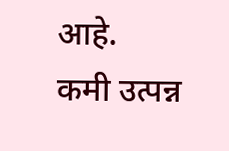आहे.
कमी उत्पन्न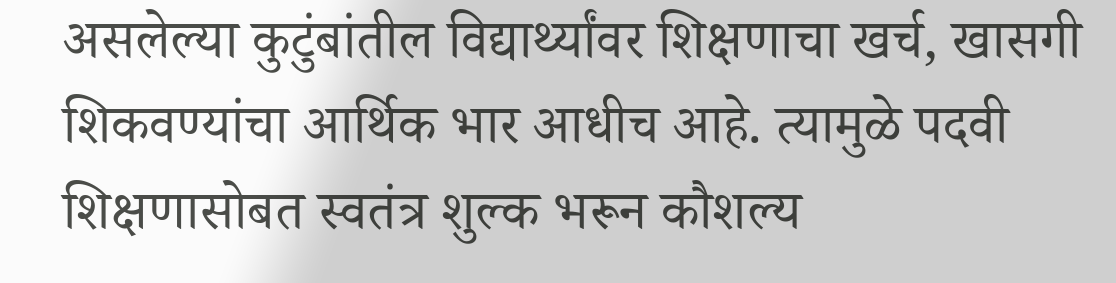असलेल्या कुटुंबांतील विद्यार्थ्यांवर शिक्षणाचा खर्च, खासगी शिकवण्यांचा आर्थिक भार आधीच आहे. त्यामुळे पदवी शिक्षणासोबत स्वतंत्र शुल्क भरून कौशल्य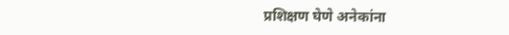प्रशिक्षण घेणे अनेकांना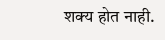शक्य होत नाही.